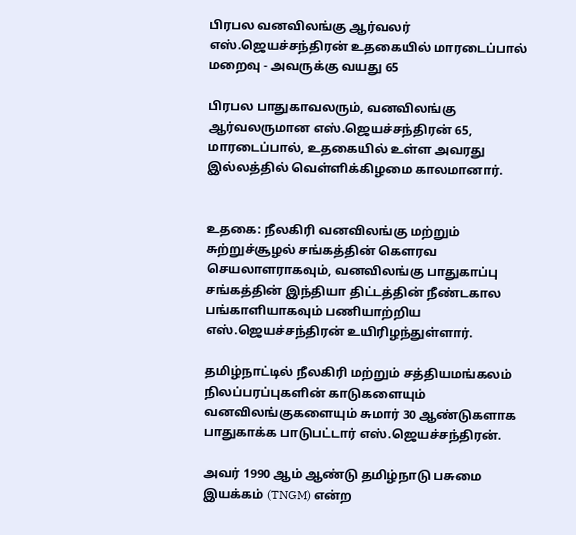பிரபல வனவிலங்கு ஆர்வலர் எஸ்.ஜெயச்சந்திரன் உதகையில் மாரடைப்பால் மறைவு - அவருக்கு வயது 65

பிரபல பாதுகாவலரும், வனவிலங்கு ஆர்வலருமான எஸ்.ஜெயச்சந்திரன் 65, மாரடைப்பால், உதகையில் உள்ள அவரது இல்லத்தில் வெள்ளிக்கிழமை காலமானார்.


உதகை: நீலகிரி வனவிலங்கு மற்றும் சுற்றுச்சூழல் சங்கத்தின் கெளரவ செயலாளராகவும், வனவிலங்கு பாதுகாப்பு சங்கத்தின் இந்தியா திட்டத்தின் நீண்டகால பங்காளியாகவும் பணியாற்றிய எஸ்.ஜெயச்சந்திரன் உயிரிழந்துள்ளார்.

தமிழ்நாட்டில் நீலகிரி மற்றும் சத்தியமங்கலம் நிலப்பரப்புகளின் காடுகளையும் வனவிலங்குகளையும் சுமார் 30 ஆண்டுகளாக பாதுகாக்க பாடுபட்டார் எஸ்.ஜெயச்சந்திரன்.

அவர் 1990 ஆம் ஆண்டு தமிழ்நாடு பசுமை இயக்கம் (TNGM) என்ற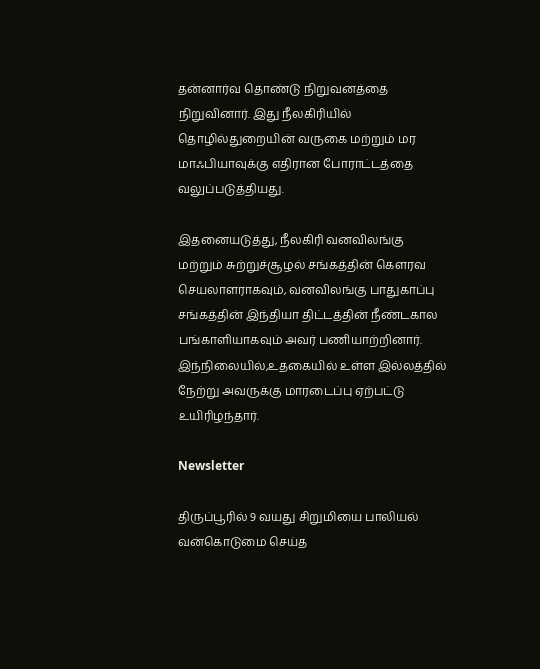தன்னார்வ தொண்டு நிறுவனத்தை நிறுவினார். இது நீலகிரியில் தொழில்துறையின் வருகை மற்றும் மர மாஃபியாவுக்கு எதிரான போராட்டத்தை வலுப்படுத்தியது.

இதனையடுத்து, நீலகிரி வனவிலங்கு மற்றும் சுற்றுச்சூழல் சங்கத்தின் கெளரவ செயலாளராகவும், வனவிலங்கு பாதுகாப்பு சங்கத்தின் இந்தியா திட்டத்தின் நீண்டகால பங்காளியாகவும் அவர் பணியாற்றினார். இந்நிலையில்,உதகையில் உள்ள இல்லத்தில் நேற்று அவருக்கு மாரடைப்பு ஏற்பட்டு உயிரிழந்தார்.

Newsletter

திருப்பூரில் 9 வயது சிறுமியை பாலியல் வன்கொடுமை செய்த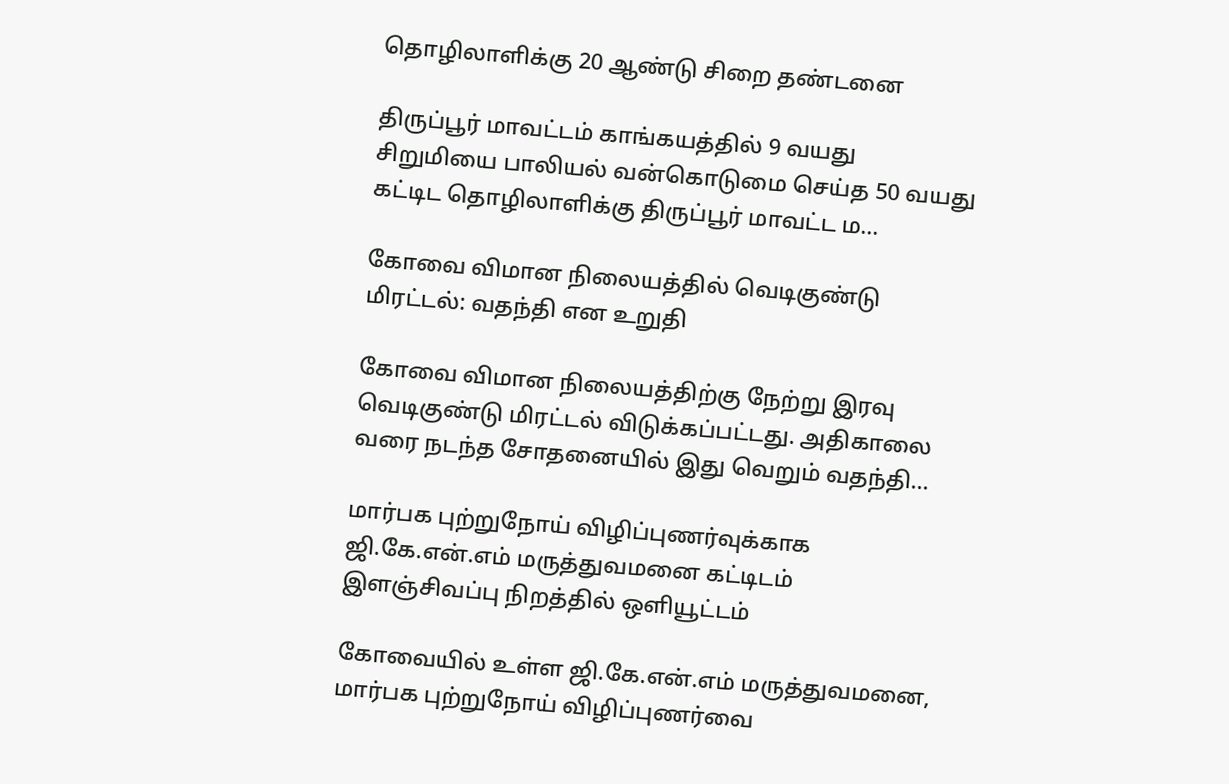தொழிலாளிக்கு 20 ஆண்டு சிறை தண்டனை

திருப்பூர் மாவட்டம் காங்கயத்தில் 9 வயது சிறுமியை பாலியல் வன்கொடுமை செய்த 50 வயது கட்டிட தொழிலாளிக்கு திருப்பூர் மாவட்ட ம...

கோவை விமான நிலையத்தில் வெடிகுண்டு மிரட்டல்: வதந்தி என உறுதி

கோவை விமான நிலையத்திற்கு நேற்று இரவு வெடிகுண்டு மிரட்டல் விடுக்கப்பட்டது. அதிகாலை வரை நடந்த சோதனையில் இது வெறும் வதந்தி...

மார்பக புற்றுநோய் விழிப்புணர்வுக்காக ஜி.கே.என்.எம் மருத்துவமனை கட்டிடம் இளஞ்சிவப்பு நிறத்தில் ஒளியூட்டம்

கோவையில் உள்ள ஜி.கே.என்.எம் மருத்துவமனை, மார்பக புற்றுநோய் விழிப்புணர்வை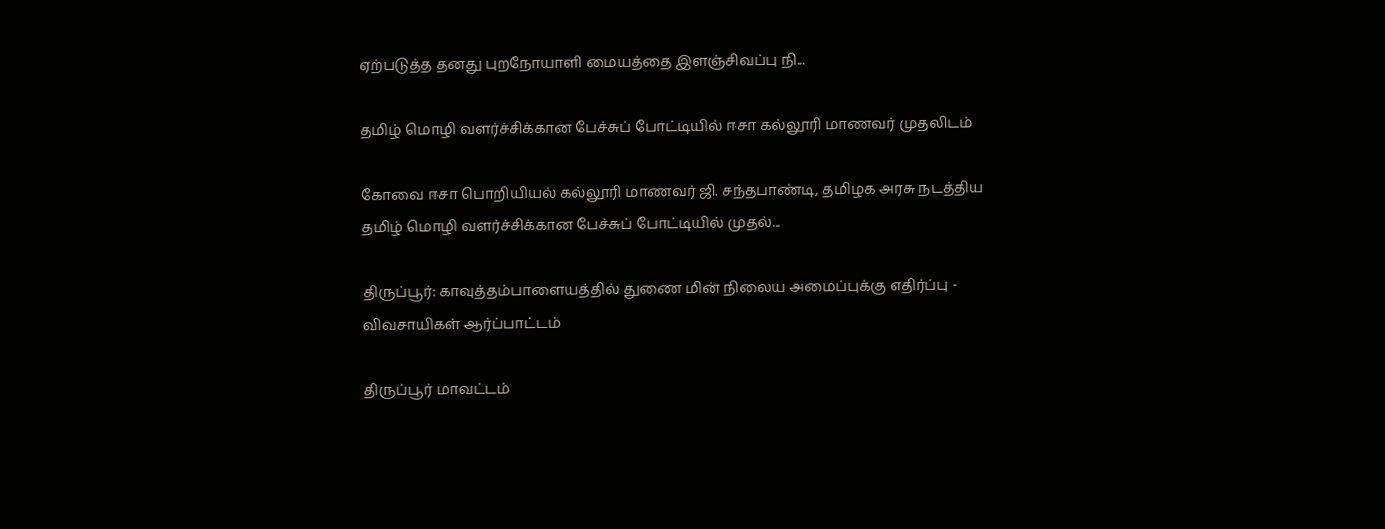ஏற்படுத்த தனது புறநோயாளி மையத்தை இளஞ்சிவப்பு நி...

தமிழ் மொழி வளர்ச்சிக்கான பேச்சுப் போட்டியில் ஈசா கல்லூரி மாணவர் முதலிடம்

கோவை ஈசா பொறியியல் கல்லூரி மாணவர் ஜி. சந்தபாண்டி, தமிழக அரசு நடத்திய தமிழ் மொழி வளர்ச்சிக்கான பேச்சுப் போட்டியில் முதல்...

திருப்பூர்: காவுத்தம்பாளையத்தில் துணை மின் நிலைய அமைப்புக்கு எதிர்ப்பு - விவசாயிகள் ஆர்ப்பாட்டம்

திருப்பூர் மாவட்டம்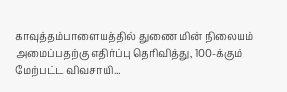காவுத்தம்பாளையத்தில் துணை மின் நிலையம் அமைப்பதற்கு எதிர்ப்பு தெரிவித்து, 100-க்கும் மேற்பட்ட விவசாயி...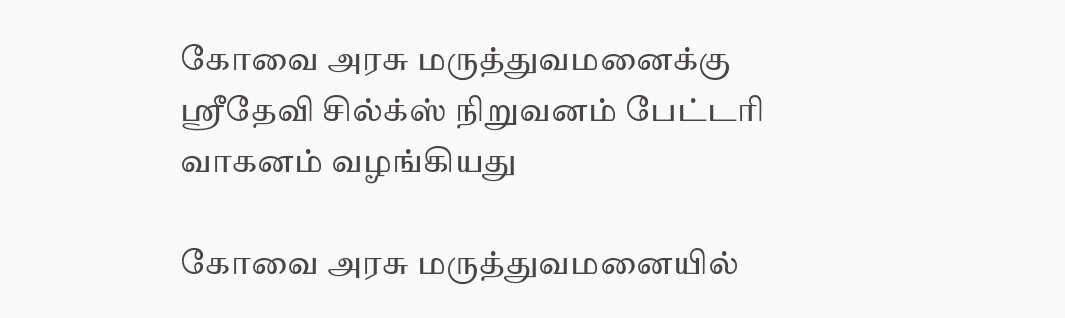கோவை அரசு மருத்துவமனைக்கு ஸ்ரீதேவி சில்க்ஸ் நிறுவனம் பேட்டரி வாகனம் வழங்கியது

கோவை அரசு மருத்துவமனையில்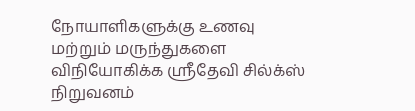நோயாளிகளுக்கு உணவு மற்றும் மருந்துகளை விநியோகிக்க ஸ்ரீதேவி சில்க்ஸ் நிறுவனம்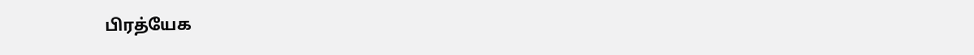பிரத்யேக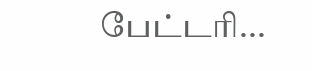பேட்டரி...